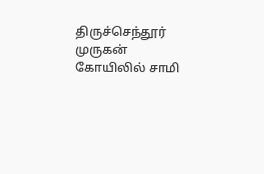திருச்செந்தூர் முருகன் கோயிலில் சாமி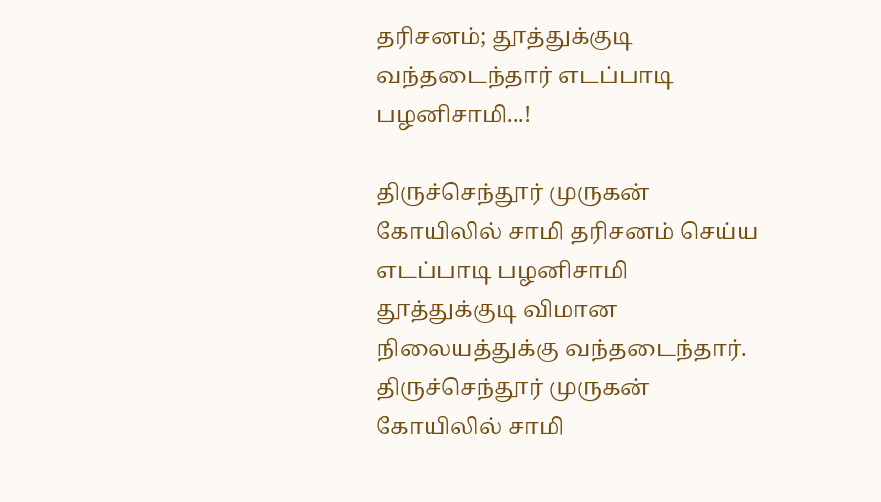தரிசனம்; தூத்துக்குடி வந்தடைந்தார் எடப்பாடி பழனிசாமி...!

திருச்செந்தூர் முருகன் கோயிலில் சாமி தரிசனம் செய்ய எடப்பாடி பழனிசாமி தூத்துக்குடி விமான நிலையத்துக்கு வந்தடைந்தார்.
திருச்செந்தூர் முருகன் கோயிலில் சாமி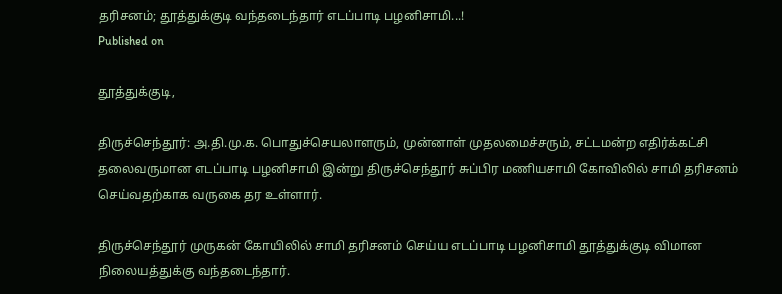தரிசனம்; தூத்துக்குடி வந்தடைந்தார் எடப்பாடி பழனிசாமி...!
Published on

தூத்துக்குடி,

திருச்செந்தூர்: அ.தி.மு.க. பொதுச்செயலாளரும், முன்னாள் முதலமைச்சரும், சட்டமன்ற எதிர்க்கட்சி தலைவருமான எடப்பாடி பழனிசாமி இன்று திருச்செந்தூர் சுப்பிர மணியசாமி கோவிலில் சாமி தரிசனம் செய்வதற்காக வருகை தர உள்ளார்.

திருச்செந்தூர் முருகன் கோயிலில் சாமி தரிசனம் செய்ய எடப்பாடி பழனிசாமி தூத்துக்குடி விமான நிலையத்துக்கு வந்தடைந்தார்.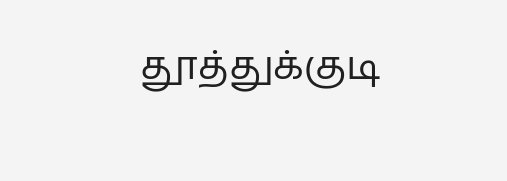தூத்துக்குடி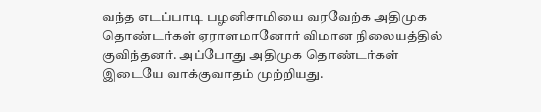வந்த எடப்பாடி பழனிசாமியை வரவேற்க அதிமுக தொண்டர்கள் ஏராளமானோர் விமான நிலையத்தில் குவிந்தனர். அப்போது அதிமுக தொண்டர்கள் இடையே வாக்குவாதம் முற்றியது.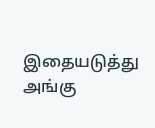இதையடுத்து அங்கு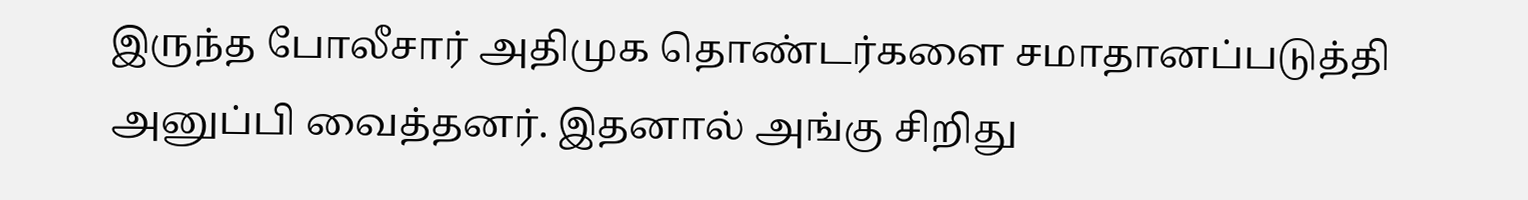இருந்த போலீசார் அதிமுக தொண்டர்களை சமாதானப்படுத்தி அனுப்பி வைத்தனர். இதனால் அங்கு சிறிது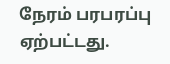நேரம் பரபரப்பு ஏற்பட்டது.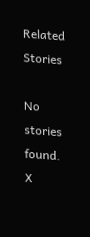Related Stories

No stories found.
X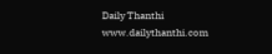Daily Thanthi
www.dailythanthi.com